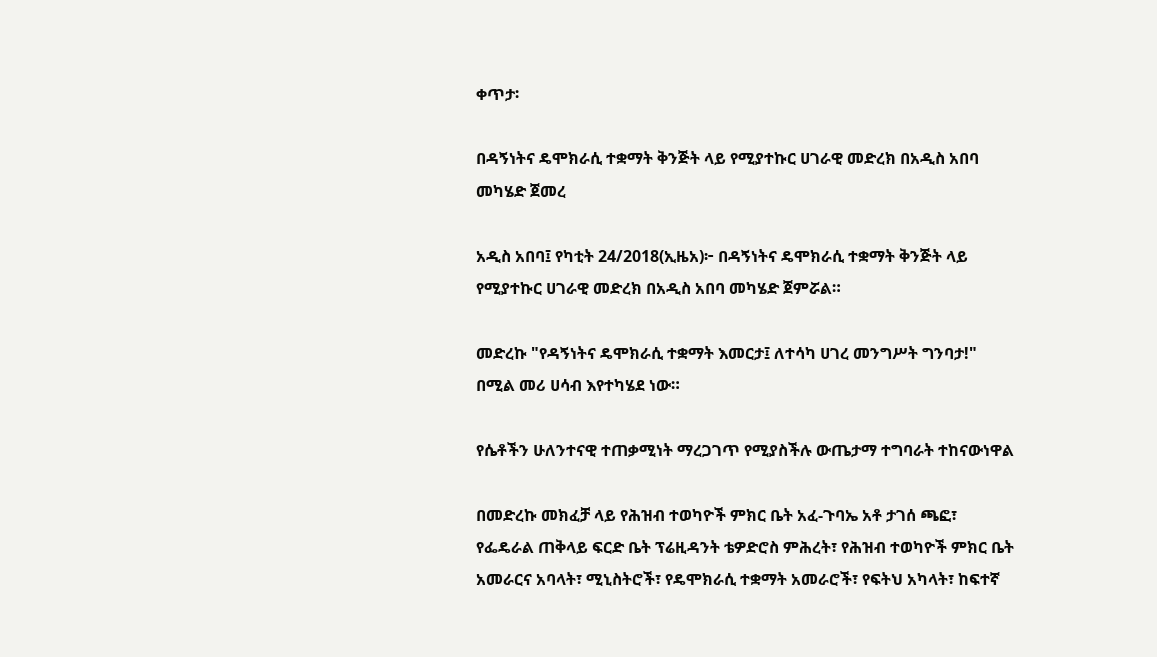ቀጥታ፡

በዳኝነትና ዴሞክራሲ ተቋማት ቅንጅት ላይ የሚያተኩር ሀገራዊ መድረክ በአዲስ አበባ መካሄድ ጀመረ

አዲስ አበባ፤ የካቲት 24/2018(ኢዜአ)፦ በዳኝነትና ዴሞክራሲ ተቋማት ቅንጅት ላይ የሚያተኩር ሀገራዊ መድረክ በአዲስ አበባ መካሄድ ጀምሯል።

መድረኩ "የዳኝነትና ዴሞክራሲ ተቋማት እመርታ፤ ለተሳካ ሀገረ መንግሥት ግንባታ!" በሚል መሪ ሀሳብ እየተካሄደ ነው።

የሴቶችን ሁለንተናዊ ተጠቃሚነት ማረጋገጥ የሚያስችሉ ውጤታማ ተግባራት ተከናውነዋል

በመድረኩ መክፈቻ ላይ የሕዝብ ተወካዮች ምክር ቤት አፈ-ጉባኤ አቶ ታገሰ ጫፎ፣ የፌዴራል ጠቅላይ ፍርድ ቤት ፕሬዚዳንት ቴዎድሮስ ምሕረት፣ የሕዝብ ተወካዮች ምክር ቤት አመራርና አባላት፣ ሚኒስትሮች፣ የዴሞክራሲ ተቋማት አመራሮች፣ የፍትህ አካላት፣ ከፍተኛ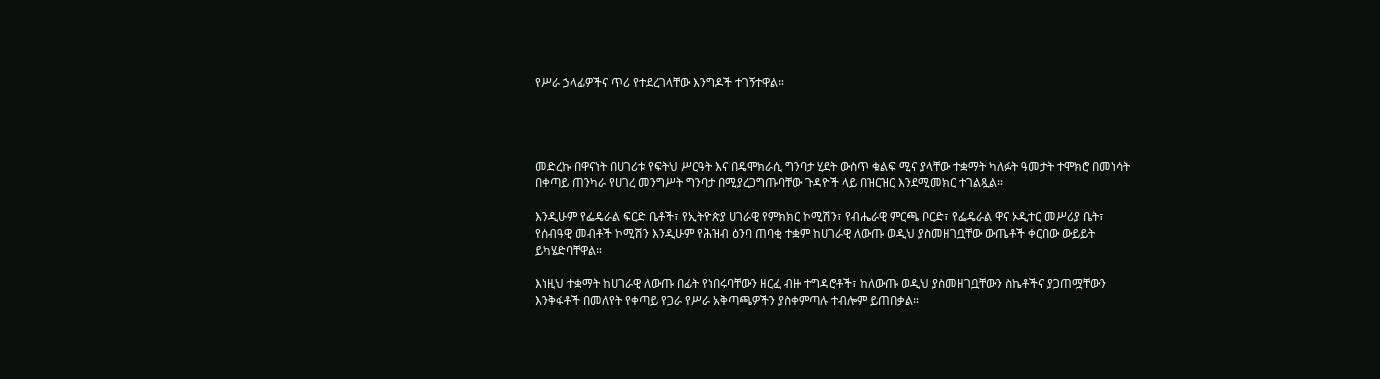የሥራ ኃላፊዎችና ጥሪ የተደረገላቸው እንግዶች ተገኝተዋል።




መድረኩ በዋናነት በሀገሪቱ የፍትህ ሥርዓት እና በዴሞክራሲ ግንባታ ሂደት ውስጥ ቁልፍ ሚና ያላቸው ተቋማት ካለፉት ዓመታት ተሞክሮ በመነሳት በቀጣይ ጠንካራ የሀገረ መንግሥት ግንባታ በሚያረጋግጡባቸው ጉዳዮች ላይ በዝርዝር እንደሚመክር ተገልጿል።

እንዲሁም የፌዴራል ፍርድ ቤቶች፣ የኢትዮጵያ ሀገራዊ የምክክር ኮሚሽን፣ የብሔራዊ ምርጫ ቦርድ፣ የፌዴራል ዋና ኦዲተር መሥሪያ ቤት፣ የሰብዓዊ መብቶች ኮሚሽን እንዲሁም የሕዝብ ዕንባ ጠባቂ ተቋም ከሀገራዊ ለውጡ ወዲህ ያስመዘገቧቸው ውጤቶች ቀርበው ውይይት ይካሄድባቸዋል።

እነዚህ ተቋማት ከሀገራዊ ለውጡ በፊት የነበሩባቸውን ዘርፈ ብዙ ተግዳሮቶች፣ ከለውጡ ወዲህ ያስመዘገቧቸውን ስኬቶችና ያጋጠሟቸውን እንቅፋቶች በመለየት የቀጣይ የጋራ የሥራ አቅጣጫዎችን ያስቀምጣሉ ተብሎም ይጠበቃል።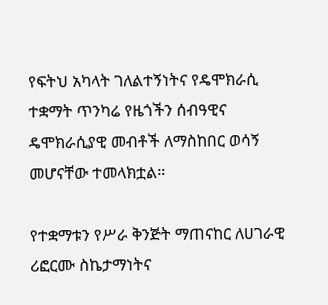የፍትህ አካላት ገለልተኝነትና የዴሞክራሲ ተቋማት ጥንካሬ የዜጎችን ሰብዓዊና ዴሞክራሲያዊ መብቶች ለማስከበር ወሳኝ መሆናቸው ተመላክቷል።

የተቋማቱን የሥራ ቅንጅት ማጠናከር ለሀገራዊ ሪፎርሙ ስኬታማነትና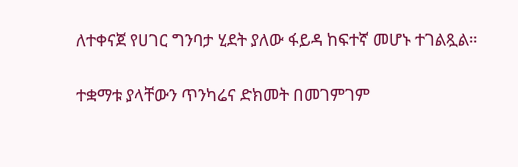ለተቀናጀ የሀገር ግንባታ ሂደት ያለው ፋይዳ ከፍተኛ መሆኑ ተገልጿል።

ተቋማቱ ያላቸውን ጥንካሬና ድክመት በመገምገም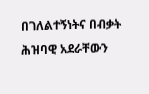በገለልተኝነትና በብቃት ሕዝባዊ አደራቸውን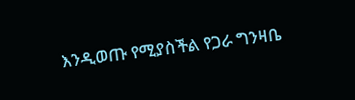እንዲወጡ የሚያስችል የጋራ ግንዛቤ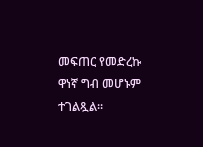መፍጠር የመድረኩ ዋነኛ ግብ መሆኑም ተገልጿል።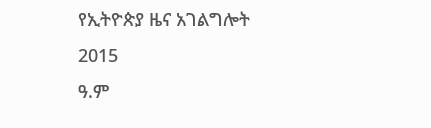የኢትዮጵያ ዜና አገልግሎት
2015
ዓ.ም